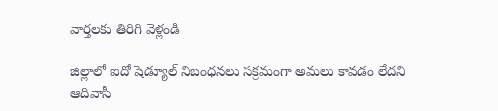వార్తలకు తిరిగి వెళ్లండి

జిల్లాలో ఐదో షెడ్యూల్ నిబంధనలు సక్రమంగా అమలు కావడం లేదని ఆదివాసీ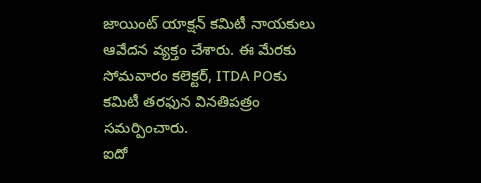జాయింట్ యాక్షన్ కమిటీ నాయకులు ఆవేదన వ్యక్తం చేశారు. ఈ మేరకు సోమవారం కలెక్టర్, ITDA POకు కమిటీ తరఫున వినతిపత్రం సమర్పించారు.
ఐదో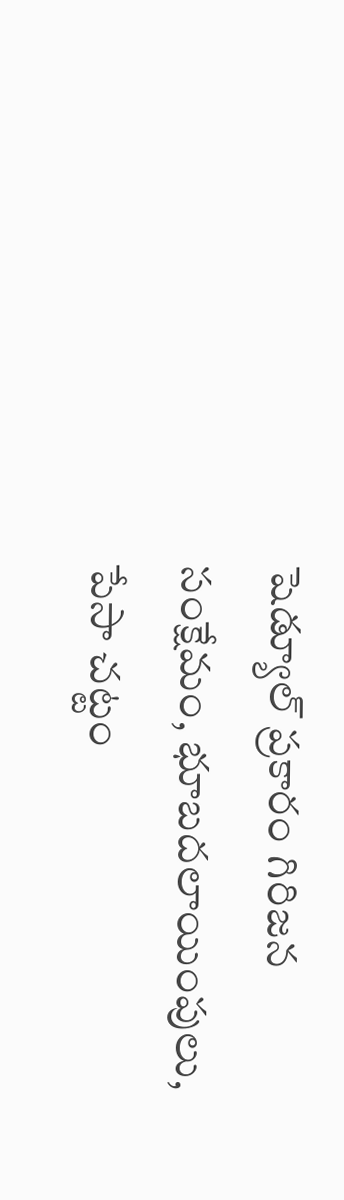షెడ్యూల్ ప్రకారం గిరిజన సంక్షేమం, భూబదలాయింపులు, పేసా చట్టం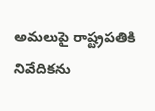అమలుపై రాష్ట్రపతికి నివేదికను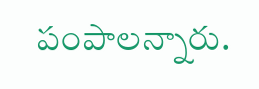పంపాలన్నారు.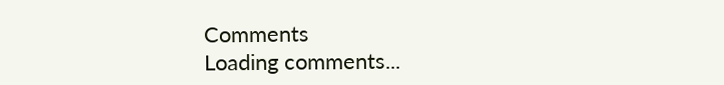Comments
Loading comments...